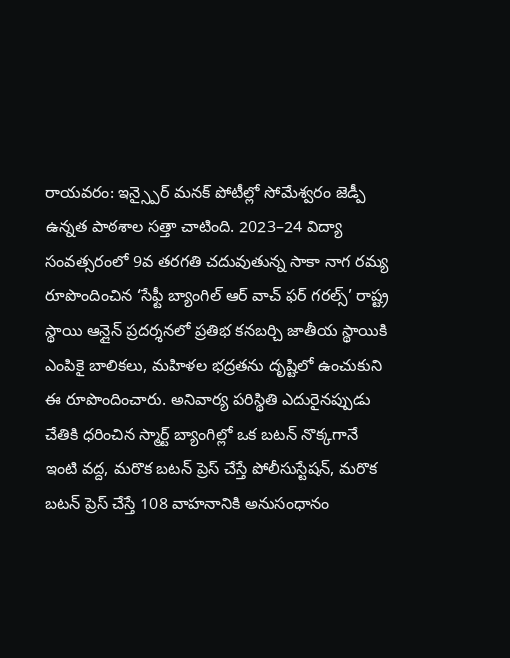రాయవరం: ఇన్స్పైర్ మనక్ పోటీల్లో సోమేశ్వరం జెడ్పీ ఉన్నత పాఠశాల సత్తా చాటింది. 2023–24 విద్యా సంవత్సరంలో 9వ తరగతి చదువుతున్న సాకా నాగ రమ్య రూపొందించిన ‘సేఫ్టీ బ్యాంగిల్ ఆర్ వాచ్ ఫర్ గరల్స్’ రాష్ట్ర స్థాయి ఆన్లైన్ ప్రదర్శనలో ప్రతిభ కనబర్చి జాతీయ స్థాయికి ఎంపికై బాలికలు, మహిళల భద్రతను దృష్టిలో ఉంచుకుని ఈ రూపొందించారు. అనివార్య పరిస్థితి ఎదురైనప్పుడు చేతికి ధరించిన స్మార్ట్ బ్యాంగిల్లో ఒక బటన్ నొక్కగానే ఇంటి వద్ద, మరొక బటన్ ప్రెస్ చేస్తే పోలీసుస్టేషన్, మరొక బటన్ ప్రెస్ చేస్తే 108 వాహనానికి అనుసంధానం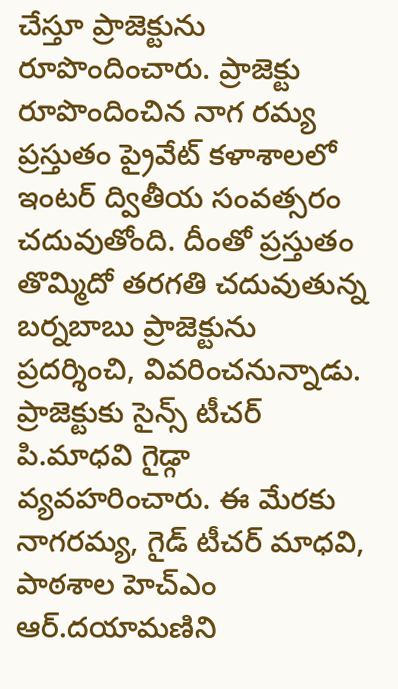చేస్తూ ప్రాజెక్టును రూపొందించారు. ప్రాజెక్టు రూపొందించిన నాగ రమ్య ప్రస్తుతం ప్రైవేట్ కళాశాలలో ఇంటర్ ద్వితీయ సంవత్సరం చదువుతోంది. దీంతో ప్రస్తుతం తొమ్మిదో తరగతి చదువుతున్న బర్నబాబు ప్రాజెక్టును ప్రదర్శించి, వివరించనున్నాడు. ప్రాజెక్టుకు సైన్స్ టీచర్ పి.మాధవి గైడ్గా వ్యవహరించారు. ఈ మేరకు నాగరమ్య, గైడ్ టీచర్ మాధవి, పాఠశాల హెచ్ఎం ఆర్.దయామణిని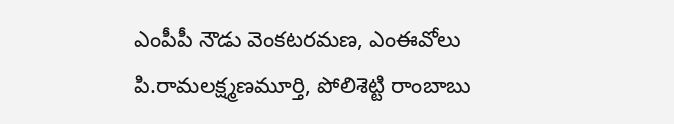ఎంపీపీ నౌడు వెంకటరమణ, ఎంఈవోలు పి.రామలక్ష్మణమూర్తి, పోలిశెట్టి రాంబాబు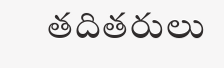తదితరులు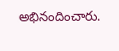అభినందించారు.